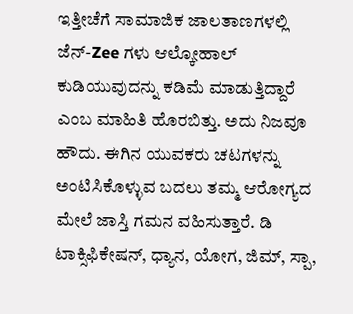ಇತ್ತೀಚೆಗೆ ಸಾಮಾಜಿಕ ಜಾಲತಾಣಗಳಲ್ಲಿ ಜೆನ್‌-Zee ಗಳು ಆಲ್ಕೋಹಾಲ್‌ ಕುಡಿಯುವುದನ್ನು ಕಡಿಮೆ ಮಾಡುತ್ತಿದ್ದಾರೆ ಎಂಬ ಮಾಹಿತಿ ಹೊರಬಿತ್ತು. ಅದು ನಿಜವೂ ಹೌದು. ಈಗಿನ ಯುವಕರು ಚಟಗಳನ್ನು ಅಂಟಿಸಿಕೊಳ್ಳುವ ಬದಲು ತಮ್ಮ ಆರೋಗ್ಯದ ಮೇಲೆ ಜಾಸ್ತಿ ಗಮನ ವಹಿಸುತ್ತಾರೆ. ಡಿ ಟಾಕ್ಸಿಫಿಕೇಷನ್‌, ಧ್ಯಾನ, ಯೋಗ, ಜಿಮ್‌, ಸ್ಪಾ,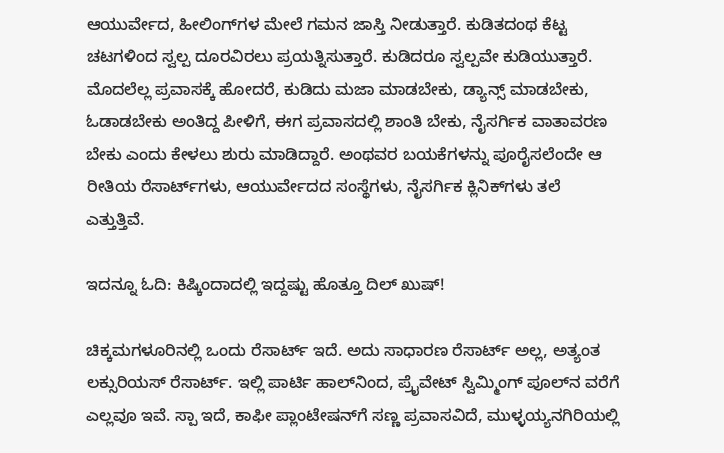ಆಯುರ್ವೇದ, ಹೀಲಿಂಗ್‌ಗಳ ಮೇಲೆ ಗಮನ ಜಾಸ್ತಿ ನೀಡುತ್ತಾರೆ. ಕುಡಿತದಂಥ ಕೆಟ್ಟ ಚಟಗಳಿಂದ ಸ್ವಲ್ಪ ದೂರವಿರಲು ಪ್ರಯತ್ನಿಸುತ್ತಾರೆ. ಕುಡಿದರೂ ಸ್ವಲ್ಪವೇ ಕುಡಿಯುತ್ತಾರೆ. ಮೊದಲೆಲ್ಲ ಪ್ರವಾಸಕ್ಕೆ ಹೋದರೆ, ಕುಡಿದು ಮಜಾ ಮಾಡಬೇಕು, ಡ್ಯಾನ್ಸ್‌ ಮಾಡಬೇಕು, ಓಡಾಡಬೇಕು ಅಂತಿದ್ದ ಪೀಳಿಗೆ, ಈಗ ಪ್ರವಾಸದಲ್ಲಿ ಶಾಂತಿ ಬೇಕು, ನೈಸರ್ಗಿಕ ವಾತಾವರಣ ಬೇಕು ಎಂದು ಕೇಳಲು ಶುರು ಮಾಡಿದ್ದಾರೆ. ಅಂಥವರ ಬಯಕೆಗಳನ್ನು ಪೂರೈಸಲೆಂದೇ ಆ ರೀತಿಯ ರೆಸಾರ್ಟ್‌ಗಳು, ಆಯುರ್ವೇದದ ಸಂಸ್ಥೆಗಳು, ನೈಸರ್ಗಿಕ ಕ್ಲಿನಿಕ್‌ಗಳು ತಲೆ ಎತ್ತುತ್ತಿವೆ.

ಇದನ್ನೂ ಓದಿ: ಕಿಷ್ಕಿಂದಾದಲ್ಲಿ ಇದ್ದಷ್ಟು ಹೊತ್ತೂ ದಿಲ್‌ ಖುಷ್!

ಚಿಕ್ಕಮಗಳೂರಿನಲ್ಲಿ ಒಂದು ರೆಸಾರ್ಟ್‌ ಇದೆ. ಅದು ಸಾಧಾರಣ ರೆಸಾರ್ಟ್‌ ಅಲ್ಲ, ಅತ್ಯಂತ ಲಕ್ಸುರಿಯಸ್‌ ರೆಸಾರ್ಟ್‌. ಇಲ್ಲಿ ಪಾರ್ಟಿ ಹಾಲ್‌ನಿಂದ, ಪ್ರೈವೇಟ್‌ ಸ್ವಿಮ್ಮಿಂಗ್‌ ಪೂಲ್‌ನ ವರೆಗೆ ಎಲ್ಲವೂ ಇವೆ. ಸ್ಪಾ ಇದೆ, ಕಾಫೀ ಪ್ಲಾಂಟೇಷನ್‌ಗೆ ಸಣ್ಣ ಪ್ರವಾಸವಿದೆ, ಮುಳ್ಳಯ್ಯನಗಿರಿಯಲ್ಲಿ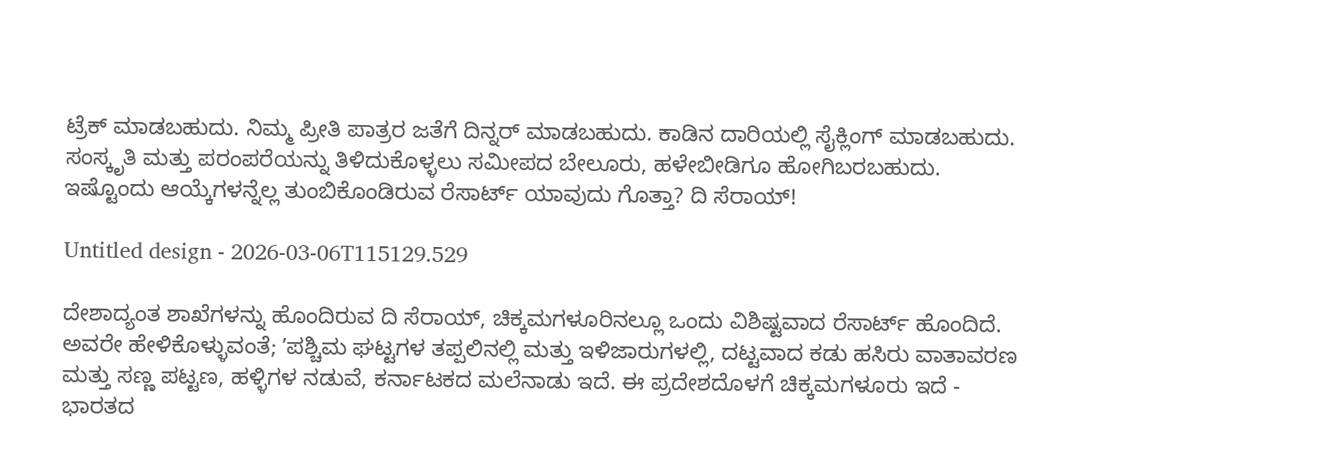ಟ್ರೆಕ್‌ ಮಾಡಬಹುದು. ನಿಮ್ಮ ಪ್ರೀತಿ ಪಾತ್ರರ ಜತೆಗೆ ದಿನ್ನರ್‌ ಮಾಡಬಹುದು. ಕಾಡಿನ ದಾರಿಯಲ್ಲಿ ಸೈಕ್ಲಿಂಗ್‌ ಮಾಡಬಹುದು. ಸಂಸ್ಕೃತಿ ಮತ್ತು ಪರಂಪರೆಯನ್ನು ತಿಳಿದುಕೊಳ್ಳಲು ಸಮೀಪದ ಬೇಲೂರು, ಹಳೇಬೀಡಿಗೂ ಹೋಗಿಬರಬಹುದು. ಇಷ್ಟೊಂದು ಆಯ್ಕೆಗಳನ್ನೆಲ್ಲ ತುಂಬಿಕೊಂಡಿರುವ ರೆಸಾರ್ಟ್‌ ಯಾವುದು ಗೊತ್ತಾ? ದಿ ಸೆರಾಯ್‌!

Untitled design - 2026-03-06T115129.529

ದೇಶಾದ್ಯಂತ ಶಾಖೆಗಳನ್ನು ಹೊಂದಿರುವ ದಿ ಸೆರಾಯ್‌, ಚಿಕ್ಕಮಗಳೂರಿನಲ್ಲೂ ಒಂದು ವಿಶಿಷ್ಟವಾದ ರೆಸಾರ್ಟ್‌ ಹೊಂದಿದೆ. ಅವರೇ ಹೇಳಿಕೊಳ್ಳುವಂತೆ; ʼಪಶ್ಚಿಮ ಘಟ್ಟಗಳ ತಪ್ಪಲಿನಲ್ಲಿ ಮತ್ತು ಇಳಿಜಾರುಗಳಲ್ಲಿ, ದಟ್ಟವಾದ ಕಡು ಹಸಿರು ವಾತಾವರಣ ಮತ್ತು ಸಣ್ಣ ಪಟ್ಟಣ, ಹಳ್ಳಿಗಳ ನಡುವೆ, ಕರ್ನಾಟಕದ ಮಲೆನಾಡು ಇದೆ. ಈ ಪ್ರದೇಶದೊಳಗೆ ಚಿಕ್ಕಮಗಳೂರು ಇದೆ - ಭಾರತದ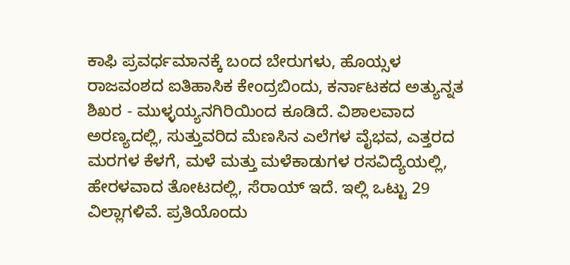ಕಾಫಿ ಪ್ರವರ್ಧಮಾನಕ್ಕೆ ಬಂದ ಬೇರುಗಳು, ಹೊಯ್ಸಳ ರಾಜವಂಶದ ಐತಿಹಾಸಿಕ ಕೇಂದ್ರಬಿಂದು, ಕರ್ನಾಟಕದ ಅತ್ಯುನ್ನತ ಶಿಖರ - ಮುಳ್ಳಯ್ಯನಗಿರಿಯಿಂದ ಕೂಡಿದೆ. ವಿಶಾಲವಾದ ಅರಣ್ಯದಲ್ಲಿ, ಸುತ್ತುವರಿದ ಮೆಣಸಿನ ಎಲೆಗಳ ವೈಭವ, ಎತ್ತರದ ಮರಗಳ ಕೆಳಗೆ, ಮಳೆ ಮತ್ತು ಮಳೆಕಾಡುಗಳ ರಸವಿದ್ಯೆಯಲ್ಲಿ, ಹೇರಳವಾದ ತೋಟದಲ್ಲಿ, ಸೆರಾಯ್ ಇದೆ. ಇಲ್ಲಿ ಒಟ್ಟು 29 ವಿಲ್ಲಾಗಳಿವೆ. ಪ್ರತಿಯೊಂದು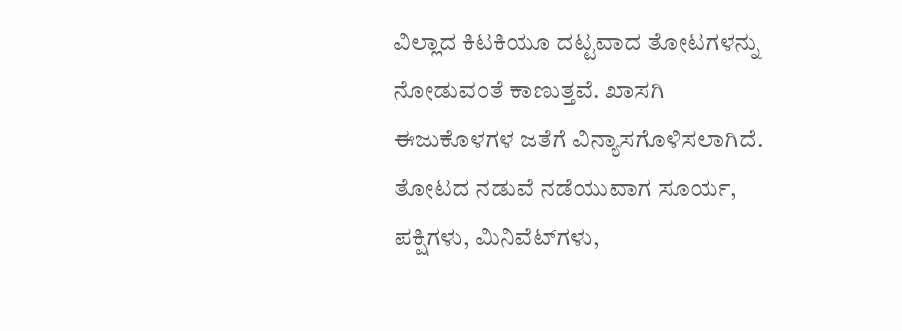ವಿಲ್ಲಾದ ಕಿಟಕಿಯೂ ದಟ್ಟವಾದ ತೋಟಗಳನ್ನು ನೋಡುವಂತೆ ಕಾಣುತ್ತವೆ. ಖಾಸಗಿ ಈಜುಕೊಳಗಳ ಜತೆಗೆ ವಿನ್ಯಾಸಗೊಳಿಸಲಾಗಿದೆ. ತೋಟದ ನಡುವೆ ನಡೆಯುವಾಗ ಸೂರ್ಯ, ಪಕ್ಷಿಗಳು, ಮಿನಿವೆಟ್‌ಗಳು,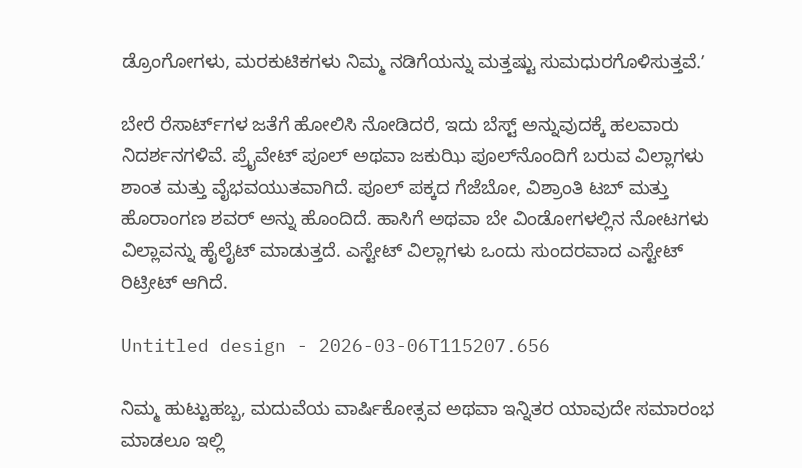ಡ್ರೊಂಗೋಗಳು, ಮರಕುಟಿಕಗಳು ನಿಮ್ಮ ನಡಿಗೆಯನ್ನು ಮತ್ತಷ್ಟು ಸುಮಧುರಗೊಳಿಸುತ್ತವೆ.ʼ

ಬೇರೆ ರೆಸಾರ್ಟ್‌ಗಳ ಜತೆಗೆ ಹೋಲಿಸಿ ನೋಡಿದರೆ, ಇದು ಬೆಸ್ಟ್‌ ಅನ್ನುವುದಕ್ಕೆ ಹಲವಾರು ನಿದರ್ಶನಗಳಿವೆ. ಪ್ರೈವೇಟ್‌ ಪೂಲ್ ಅಥವಾ ಜಕುಝಿ ಪೂಲ್‌ನೊಂದಿಗೆ ಬರುವ ವಿಲ್ಲಾಗಳು ಶಾಂತ ಮತ್ತು ವೈಭವಯುತವಾಗಿದೆ. ಪೂಲ್ ಪಕ್ಕದ ಗೆಜೆಬೋ, ವಿಶ್ರಾಂತಿ ಟಬ್ ಮತ್ತು ಹೊರಾಂಗಣ ಶವರ್ ಅನ್ನು ಹೊಂದಿದೆ. ಹಾಸಿಗೆ ಅಥವಾ ಬೇ ವಿಂಡೋಗಳಲ್ಲಿನ ನೋಟಗಳು ವಿಲ್ಲಾವನ್ನು ಹೈಲೈಟ್ ಮಾಡುತ್ತದೆ. ಎಸ್ಟೇಟ್ ವಿಲ್ಲಾಗಳು ಒಂದು ಸುಂದರವಾದ ಎಸ್ಟೇಟ್ ರಿಟ್ರೀಟ್ ಆಗಿದೆ.

Untitled design - 2026-03-06T115207.656

ನಿಮ್ಮ ಹುಟ್ಟುಹಬ್ಬ, ಮದುವೆಯ ವಾರ್ಷಿಕೋತ್ಸವ ಅಥವಾ ಇನ್ನಿತರ ಯಾವುದೇ ಸಮಾರಂಭ ಮಾಡಲೂ ಇಲ್ಲಿ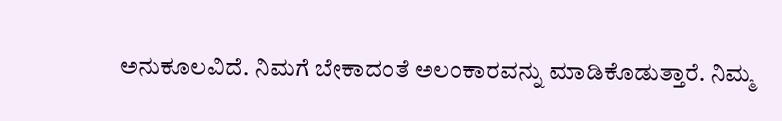ಅನುಕೂಲವಿದೆ. ನಿಮಗೆ ಬೇಕಾದಂತೆ ಅಲಂಕಾರವನ್ನು ಮಾಡಿಕೊಡುತ್ತಾರೆ. ನಿಮ್ಮ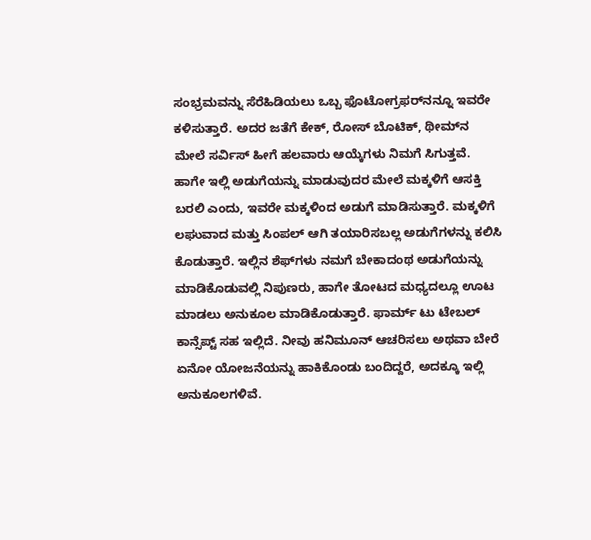ಸಂಭ್ರಮವನ್ನು ಸೆರೆಹಿಡಿಯಲು ಒಬ್ಬ ಫೊಟೋಗ್ರಫರ್‌ನನ್ನೂ ಇವರೇ ಕಳಿಸುತ್ತಾರೆ. ಅದರ ಜತೆಗೆ ಕೇಕ್‌, ರೋಸ್‌ ಬೊಟಿಕ್‌, ಥೀಮ್‌ನ ಮೇಲೆ ಸರ್ವಿಸ್‌ ಹೀಗೆ ಹಲವಾರು ಆಯ್ಕೆಗಳು ನಿಮಗೆ ಸಿಗುತ್ತವೆ. ಹಾಗೇ ಇಲ್ಲಿ ಅಡುಗೆಯನ್ನು ಮಾಡುವುದರ ಮೇಲೆ ಮಕ್ಕಳಿಗೆ ಆಸಕ್ತಿ ಬರಲಿ ಎಂದು, ಇವರೇ ಮಕ್ಕಳಿಂದ ಅಡುಗೆ ಮಾಡಿಸುತ್ತಾರೆ. ಮಕ್ಕಳಿಗೆ ಲಘುವಾದ ಮತ್ತು ಸಿಂಪಲ್‌ ಆಗಿ ತಯಾರಿಸಬಲ್ಲ ಅಡುಗೆಗಳನ್ನು ಕಲಿಸಿ ಕೊಡುತ್ತಾರೆ. ಇಲ್ಲಿನ ಶೆಫ್‌ಗಳು ನಮಗೆ ಬೇಕಾದಂಥ ಅಡುಗೆಯನ್ನು ಮಾಡಿಕೊಡುವಲ್ಲಿ ನಿಪುಣರು, ಹಾಗೇ ತೋಟದ ಮಧ್ಯದಲ್ಲೂ ಊಟ ಮಾಡಲು ಅನುಕೂಲ ಮಾಡಿಕೊಡುತ್ತಾರೆ. ಫಾರ್ಮ್‌ ಟು ಟೇಬಲ್‌ ಕಾನ್ಸೆಪ್ಟ್‌ ಸಹ ಇಲ್ಲಿದೆ. ನೀವು ಹನಿಮೂನ್‌ ಆಚರಿಸಲು ಅಥವಾ ಬೇರೆ ಏನೋ ಯೋಜನೆಯನ್ನು ಹಾಕಿಕೊಂಡು ಬಂದಿದ್ದರೆ, ಅದಕ್ಕೂ ಇಲ್ಲಿ ಅನುಕೂಲಗಳಿವೆ.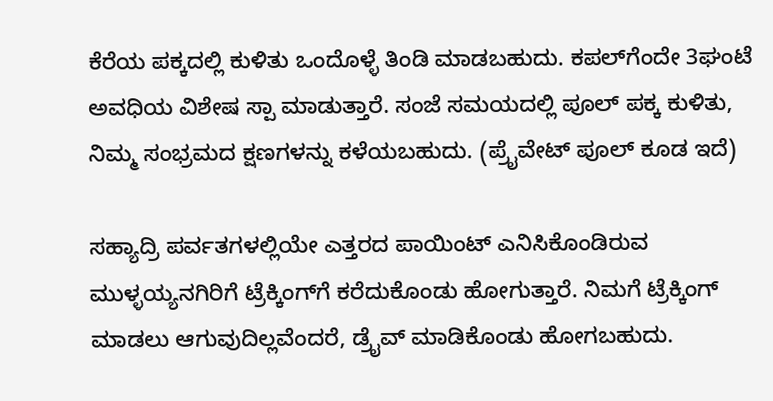ಕೆರೆಯ ಪಕ್ಕದಲ್ಲಿ ಕುಳಿತು ಒಂದೊಳ್ಳೆ ತಿಂಡಿ ಮಾಡಬಹುದು. ಕಪಲ್‌ಗೆಂದೇ 3ಘಂಟೆ ಅವಧಿಯ ವಿಶೇಷ ಸ್ಪಾ ಮಾಡುತ್ತಾರೆ. ಸಂಜೆ ಸಮಯದಲ್ಲಿ ಪೂಲ್‌ ಪಕ್ಕ ಕುಳಿತು, ನಿಮ್ಮ ಸಂಭ್ರಮದ ಕ್ಷಣಗಳನ್ನು ಕಳೆಯಬಹುದು. (ಪ್ರೈವೇಟ್‌ ಪೂಲ್‌ ಕೂಡ ಇದೆ)

ಸಹ್ಯಾದ್ರಿ ಪರ್ವತಗಳಲ್ಲಿಯೇ ಎತ್ತರದ ಪಾಯಿಂಟ್‌ ಎನಿಸಿಕೊಂಡಿರುವ ಮುಳ್ಳಯ್ಯನಗಿರಿಗೆ ಟ್ರೆಕ್ಕಿಂಗ್‌ಗೆ ಕರೆದುಕೊಂಡು ಹೋಗುತ್ತಾರೆ. ನಿಮಗೆ ಟ್ರೆಕ್ಕಿಂಗ್‌ ಮಾಡಲು ಆಗುವುದಿಲ್ಲವೆಂದರೆ, ಡ್ರೈವ್‌ ಮಾಡಿಕೊಂಡು ಹೋಗಬಹುದು.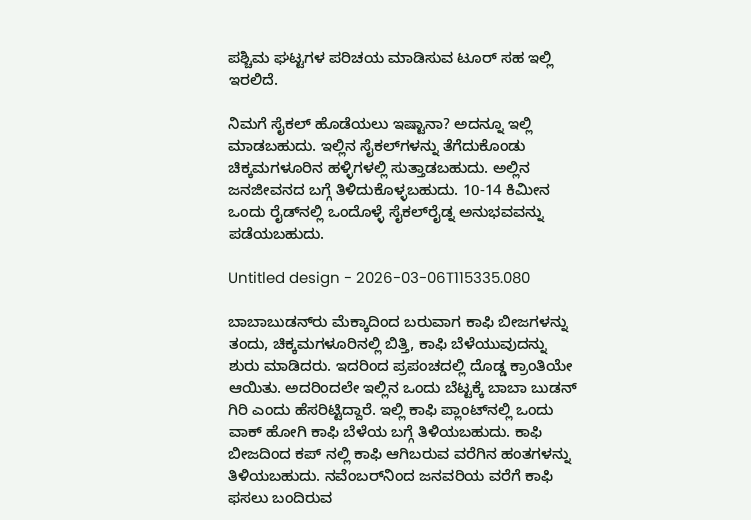ಪಶ್ಚಿಮ ಘಟ್ಟಗಳ ಪರಿಚಯ ಮಾಡಿಸುವ ಟೂರ್‌ ಸಹ ಇಲ್ಲಿ ಇರಲಿದೆ.

ನಿಮಗೆ ಸೈಕಲ್‌ ಹೊಡೆಯಲು ಇಷ್ಟಾನಾ? ಅದನ್ನೂ ಇಲ್ಲಿ ಮಾಡಬಹುದು. ಇಲ್ಲಿನ ಸೈಕಲ್‌ಗಳನ್ನು ತೆಗೆದುಕೊಂಡು ಚಿಕ್ಕಮಗಳೂರಿನ ಹಳ್ಳಿಗಳಲ್ಲಿ ಸುತ್ತಾಡಬಹುದು. ಅಲ್ಲಿನ ಜನಜೀವನದ ಬಗ್ಗೆ ತಿಳಿದುಕೊಳ್ಳಬಹುದು. 10-14 ಕಿಮೀನ ಒಂದು ರೈಡ್‌ನಲ್ಲಿ ಒಂದೊಳ್ಳೆ ಸೈಕಲ್‌ರೈಡ್ನ ಅನುಭವವನ್ನು ಪಡೆಯಬಹುದು.

Untitled design - 2026-03-06T115335.080

ಬಾಬಾಬುಡನ್‌ರು ಮೆಕ್ಕಾದಿಂದ ಬರುವಾಗ ಕಾಫಿ ಬೀಜಗಳನ್ನು ತಂದು, ಚಿಕ್ಕಮಗಳೂರಿನಲ್ಲಿ ಬಿತ್ತಿ, ಕಾಫಿ ಬೆಳೆಯುವುದನ್ನು ಶುರು ಮಾಡಿದರು. ಇದರಿಂದ ಪ್ರಪಂಚದಲ್ಲಿ ದೊಡ್ಡ ಕ್ರಾಂತಿಯೇ ಆಯಿತು. ಅದರಿಂದಲೇ ಇಲ್ಲಿನ ಒಂದು ಬೆಟ್ಟಕ್ಕೆ ಬಾಬಾ ಬುಡನ್‌ ಗಿರಿ ಎಂದು ಹೆಸರಿಟ್ಟಿದ್ದಾರೆ. ಇಲ್ಲಿ ಕಾಫಿ ಪ್ಲಾಂಟ್‌ನಲ್ಲಿ ಒಂದು ವಾಕ್‌ ಹೋಗಿ ಕಾಫಿ ಬೆಳೆಯ ಬಗ್ಗೆ ತಿಳಿಯಬಹುದು. ಕಾಫಿ ಬೀಜದಿಂದ ಕಪ್‌ ನಲ್ಲಿ ಕಾಫಿ ಆಗಿಬರುವ ವರೆಗಿನ ಹಂತಗಳನ್ನು ತಿಳಿಯಬಹುದು. ನವೆಂಬರ್‌ನಿಂದ ಜನವರಿಯ ವರೆಗೆ ಕಾಫಿ ಫಸಲು ಬಂದಿರುವ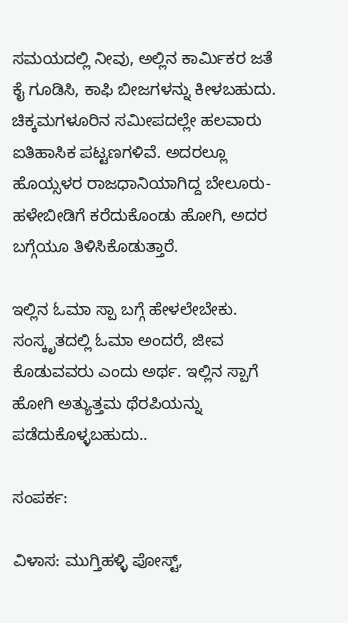ಸಮಯದಲ್ಲಿ ನೀವು, ಅಲ್ಲಿನ ಕಾರ್ಮಿಕರ ಜತೆ ಕೈ ಗೂಡಿಸಿ, ಕಾಫಿ ಬೀಜಗಳನ್ನು ಕೀಳಬಹುದು. ಚಿಕ್ಕಮಗಳೂರಿನ ಸಮೀಪದಲ್ಲೇ ಹಲವಾರು ಐತಿಹಾಸಿಕ ಪಟ್ಟಣಗಳಿವೆ. ಅದರಲ್ಲೂ ಹೊಯ್ಸಳರ ರಾಜಧಾನಿಯಾಗಿದ್ದ ಬೇಲೂರು-ಹಳೇಬೀಡಿಗೆ ಕರೆದುಕೊಂಡು ಹೋಗಿ, ಅದರ ಬಗ್ಗೆಯೂ ತಿಳಿಸಿಕೊಡುತ್ತಾರೆ.

ಇಲ್ಲಿನ ಓಮಾ ಸ್ಪಾ ಬಗ್ಗೆ ಹೇಳಲೇಬೇಕು. ಸಂಸ್ಕೃತದಲ್ಲಿ ಓಮಾ ಅಂದರೆ, ಜೀವ ಕೊಡುವವರು ಎಂದು ಅರ್ಥ. ಇಲ್ಲಿನ ಸ್ಪಾಗೆ ಹೋಗಿ ಅತ್ಯುತ್ತಮ ಥೆರಪಿಯನ್ನು ಪಡೆದುಕೊಳ್ಳಬಹುದು..

ಸಂಪರ್ಕ:

ವಿಳಾಸ: ಮುಗ್ತಿಹಳ್ಳಿ ಪೋಸ್ಟ್,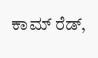ಕಾಮ್ ರೆಡ್,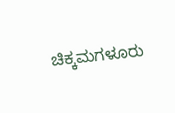ಚಿಕ್ಕಮಗಳೂರು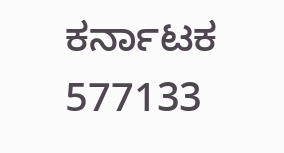ಕರ್ನಾಟಕ 577133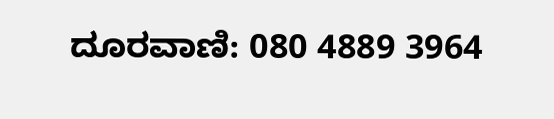ದೂರವಾಣಿ: 080 4889 3964